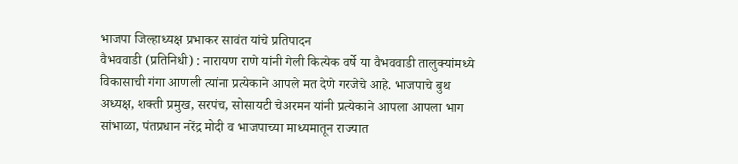भाजपा जिल्हाध्यक्ष प्रभाकर सावंत यांचे प्रतिपादन
वैभववाडी (प्रतिनिधी) : नारायण राणे यांनी गेली कित्येक वर्षे या वैभववाडी तालुक्यांमध्ये विकासाची गंगा आणली त्यांना प्रत्येकाने आपले मत देणे गरजेचे आहे. भाजपाचे बुथ अध्यक्ष, शक्ती प्रमुख, सरपंच, सोसायटी चेअरमन यांनी प्रत्येकाने आपला आपला भाग सांभाळा, पंतप्रधान नरेंद्र मोदी व भाजपाच्या माध्यमातून राज्यात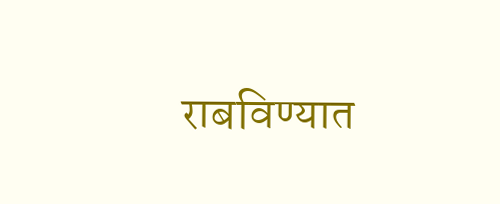राबविण्यात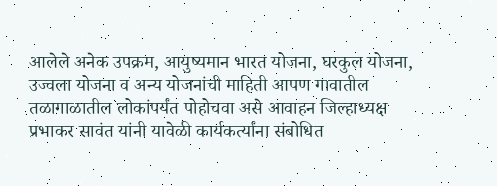आलेले अनेक उपक्रम, आयुष्यमान भारत योजना, घरकुल योजना, उज्वला योजना व अन्य योजनांची माहिती आपण गावातील तळागाळातील लोकांपर्यंत पोहोचवा असे आवाहन जिल्हाध्यक्ष प्रभाकर सावंत यांनी यावेळी कार्यकर्त्यांना संबोधित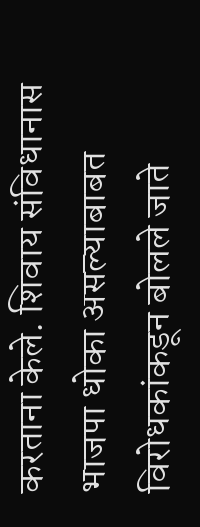करताना केले. शिवाय संविधानास भाजपा धोका असल्याबाबत विरोधकांकडून बोलले जाते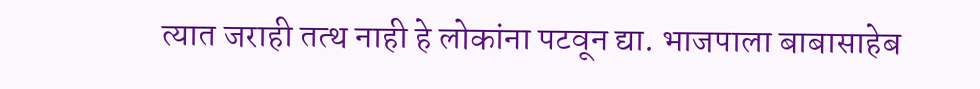त्यात जराही तत्थ नाही हे लोकांना पटवून द्या. भाजपाला बाबासाहेब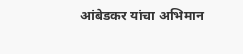आंबेडकर यांचा अभिमान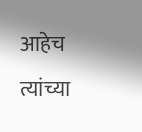आहेच त्यांच्या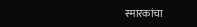स्मारकांचा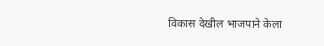विकास देखील भाजपाने केला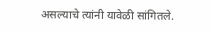असल्याचे त्यांनी यावेळी सांगितले.